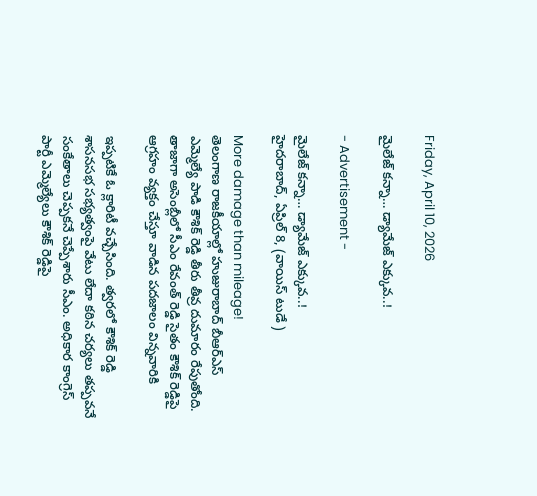Friday, April 10, 2026

మైలేజ్ కన్నా… డ్యామేజ్ ఎక్కువ..!

- Advertisement -

మైలేజ్ కన్నా… డ్యామేజ్ ఎక్కువ..!
హైదరాబాద్, ఏప్రిల్ 8, (వాయిస్ టుడే )

More damage than mileage!
తెలంగాణ రాజకీయాల్లో హుజురాబాద్ బీఆర్‌ఎస్ ఎమ్మెల్యే పాడి కౌశిక్ రెడ్డి తీరు తీవ్ర దుమారం రేపుతోంది. తాజాగా అసెంబ్లీలో సీఎం రేవంత్ రెడ్డి సైతం కౌశిక్ రెడ్డిపై ఆగ్రహం వ్యక్తం చేస్తూ వాడిన పదజాలం విన్నవారికి

ఇప్పటికే ఓ క్లారిటీ వచ్చేసింది. త్వరలో కౌశిక్ రెడ్డి శాసనసభ సభ్యత్వంపై వేటు లేదా కఠిన చర్యలు తప్పవనే సంకేతాలు చెప్పకనే చెప్పేశారు సీఎం. అధికార కాంగ్రెస్ పార్టీ ఎమ్మెల్యేలు కౌశిక్ రెడ్డిపై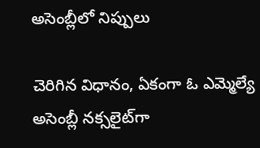అసెంబ్లీలో నిప్పులు

చెరిగిన విధానం, ఏకంగా ఓ ఎమ్మెల్యే అసెంబ్లీ నక్సలైట్‌గా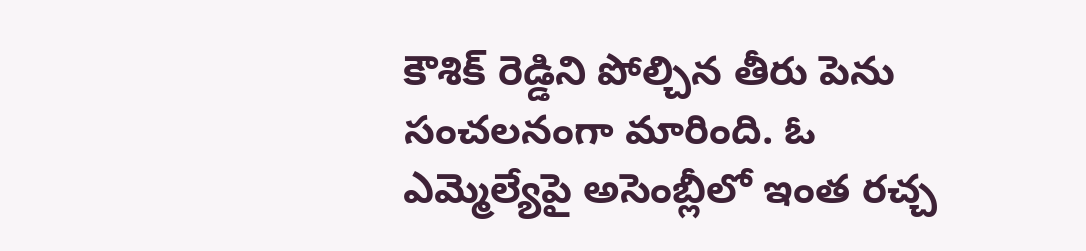కౌశిక్ రెడ్డిని పోల్చిన తీరు పెను సంచలనంగా మారింది. ఓ ఎమ్మెల్యేపై అసెంబ్లీలో ఇంత రచ్చ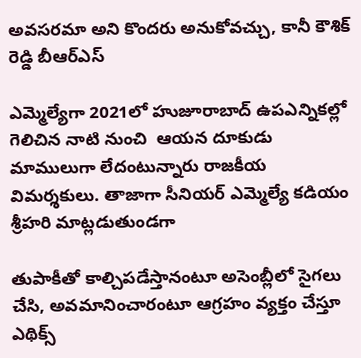అవసరమా అని కొందరు అనుకోవచ్చు, కానీ కౌశిక్ రెడ్డి బీఆర్‌ఎస్

ఎమ్మెల్యేగా 2021లో హుజూరాబాద్ ఉపఎన్నికల్లో గెలిచిన నాటి నుంచి  ఆయన దూకుడు మాములుగా లేదంటున్నారు రాజకీయ విమర్శకులు. తాజాగా సీనియర్ ఎమ్మెల్యే కడియం శ్రీహరి మాట్లడుతుండగా

తుపాకీతో కాల్చిపడేస్తానంటూ అసెంబ్లీలో సైగలు చేసి, అవమానించారంటూ ఆగ్రహం వ్యక్తం చేస్తూ ఎథిక్స్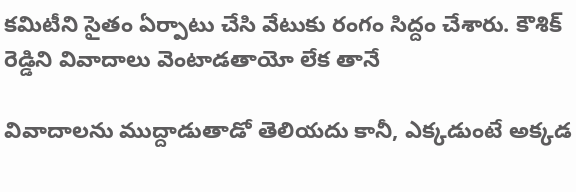కమిటీని సైతం ఏర్పాటు చేసి వేటుకు రంగం సిద్దం చేశారు. కౌశిక్ రెడ్డిని వివాదాలు వెంటాడతాయో లేక తానే

వివాదాలను ముద్దాడుతాడో తెలియదు కానీ, ఎక్కడుంటే అక్కడ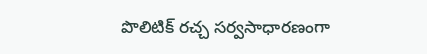పొలిటిక్ రచ్చ సర్వసాధారణంగా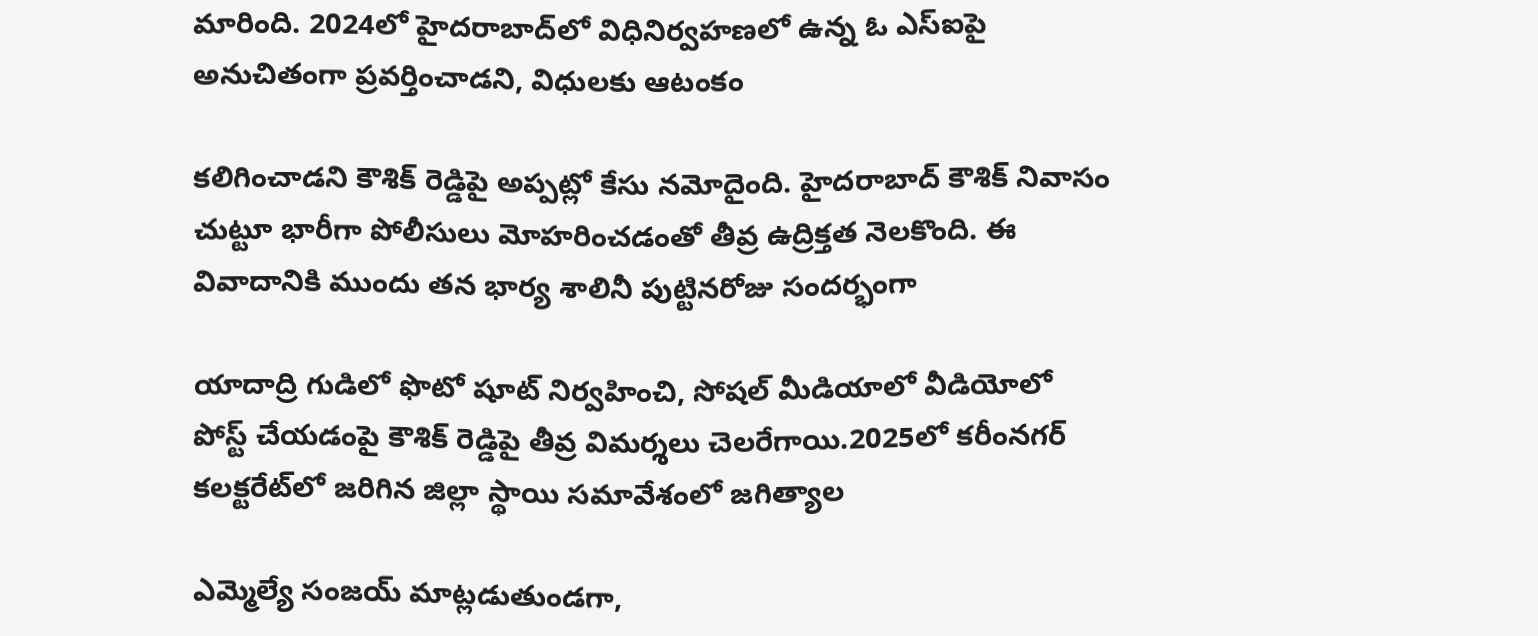మారింది. 2024లో హైదరాబాద్‌లో విధినిర్వహణలో ఉన్న ఓ ఎస్‌ఐపై అనుచితంగా ప్రవర్తించాడని, విధులకు ఆటంకం

కలిగించాడని కౌశిక్ రెడ్డిపై అప్పట్లో కేసు నమోదైంది. హైదరాబాద్ కౌశిక్ నివాసం చుట్టూ భారీగా పోలీసులు మోహరించడంతో తీవ్ర ఉద్రిక్తత నెలకొంది. ఈ వివాదానికి ముందు తన భార్య శాలినీ పుట్టినరోజు సందర్భంగా

యాదాద్రి గుడిలో ఫొటో షూట్ నిర్వహించి, సోషల్ మీడియాలో వీడియోలో పోస్ట్ చేయడంపై కౌశిక్ రెడ్డిపై తీవ్ర విమర్శలు చెలరేగాయి.2025లో కరీంనగర్ కలక్టరేట్‌లో జరిగిన జిల్లా స్థాయి సమావేశంలో జగిత్యాల

ఎమ్మెల్యే సంజయ్ మాట్లడుతుండగా,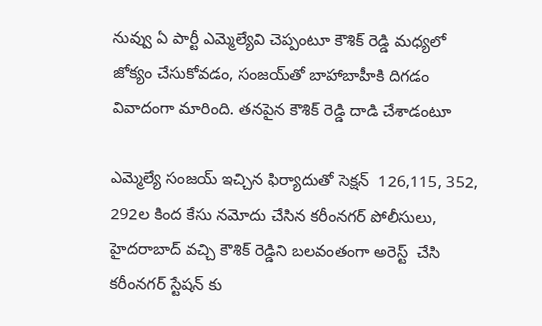నువ్వు ఏ పార్టీ ఎమ్మెల్యేవి చెప్పంటూ కౌశిక్ రెడ్డి మధ్యలో జోక్యం చేసుకోవడం, సంజయ్‌తో బాహాబాహీకి దిగడం వివాదంగా మారింది. తనపైన కౌశిక్ రెడ్డి దాడి చేశాడంటూ

ఎమ్మెల్యే సంజయ్ ఇచ్చిన ఫిర్యాదుతో సెక్షన్  126,115, 352, 292ల కింద కేసు నమోదు చేసిన కరీంనగర్ పోలీసులు, హైదరాబాద్ వచ్చి కౌశిక్ రెడ్డిని బలవంతంగా అరెస్ట్  చేసి కరీంనగర్ స్టేషన్ కు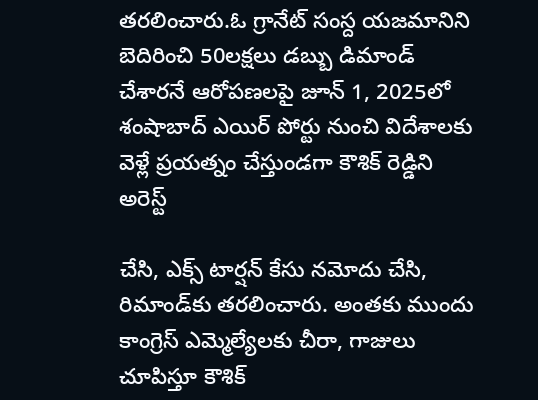తరలించారు.ఓ గ్రానేట్ సంస్ద యజమానిని బెదిరించి 50లక్షలు డబ్బు డిమాండ్ చేశారనే ఆరోపణలపై జూన్ 1, 2025లో శంషాబాద్ ఎయిర్ పోర్టు నుంచి విదేశాలకు వెళ్లే ప్రయత్నం చేస్తుండగా కౌశిక్ రెడ్డిని అరెస్ట్

చేసి, ఎక్స్ టార్షన్ కేసు నమోదు చేసి, రిమాండ్‌కు తరలించారు. అంతకు ముందు కాంగ్రెస్ ఎమ్మెల్యేలకు చీరా, గాజులు చూపిస్తూ కౌశిక్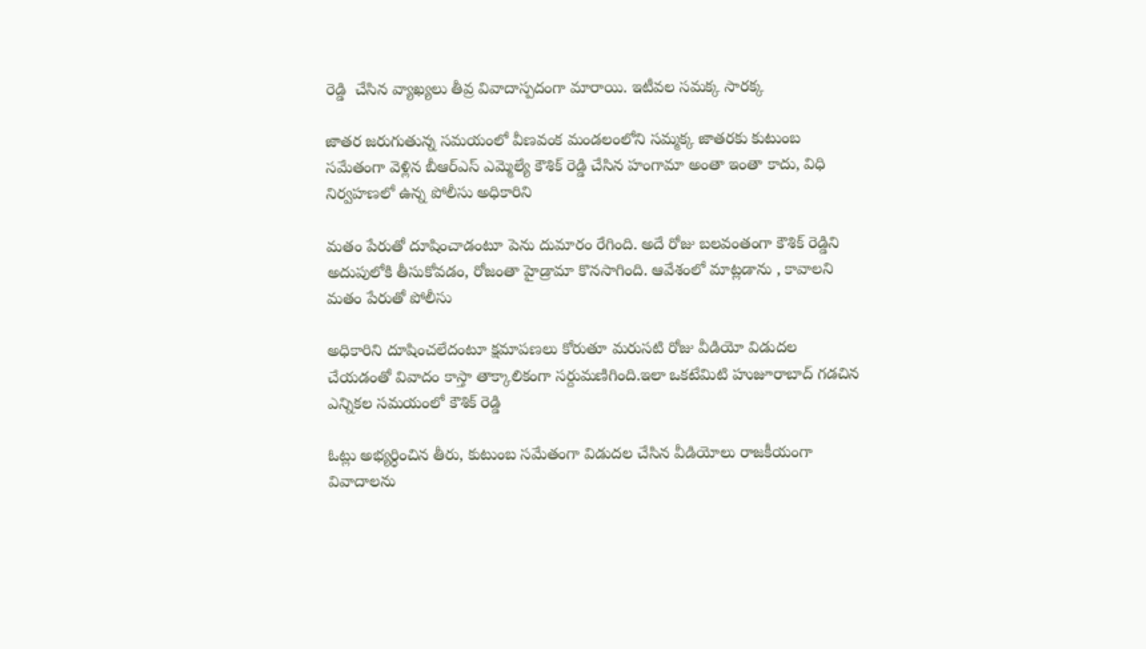రెడ్డి  చేసిన వ్యాఖ్యలు తీవ్ర వివాదాస్పదంగా మారాయి. ఇటీవల సమక్క సారక్క

జాతర జరుగుతున్న సమయంలో వీణవంక మండలంలోని సమ్మక్క జాతరకు కుటుంబ సమేతంగా వెళ్లిన బీఆర్‌ఎస్ ఎమ్మెల్యే కౌశిక్ రెడ్డి చేసిన హంగామా అంతా ఇంతా కాదు, విధి నిర్వహణలో ఉన్న పోలీసు అధికారిని

మతం పేరుతో దూషించాడంటూ పెను దుమారం రేగింది. అదే రోజు బలవంతంగా కౌశిక్ రెడ్డిని అదుపులోకి తీసుకోవడం, రోజంతా హైడ్రామా కొనసాగింది. ఆవేశంలో మాట్లడాను , కావాలని మతం పేరుతో పోలీసు

అధికారిని దూషించలేదంటూ క్షమాపణలు కోరుతూ మరుసటి రోజు వీడియో విడుదల చేయడంతో వివాదం కాస్తా తాక్కాలికంగా సర్దుమణిగింది.ఇలా ఒకటేమిటి హుజూరాబాద్ గడచిన ఎన్నికల సమయంలో కౌశిక్ రెడ్డి

ఓట్లు అభ్యర్ధించిన తీరు, కుటుంబ సమేతంగా విడుదల చేసిన వీడియోలు రాజకీయంగా వివాదాలను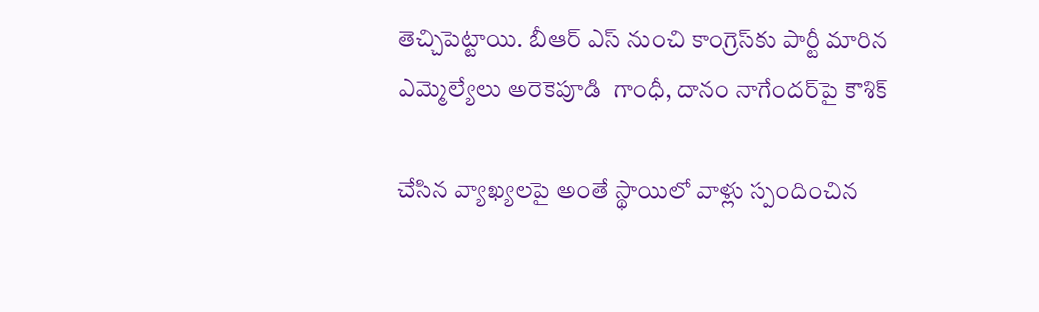తెచ్చిపెట్టాయి. బీఆర్ ఎస్ నుంచి కాంగ్రెస్‌కు పార్టీ మారిన ఎమ్మెల్యేలు అరెకెపూడి  గాంధీ, దానం నాగేందర్‌పై కౌశిక్

చేసిన వ్యాఖ్యలపై అంతే స్థాయిలో వాళ్లు స్పందించిన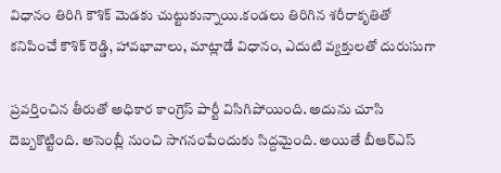విధానం తిరిగి కౌశిక్ మెడకు చుట్టుకున్నాయి.కండలు తిరిగిన శరీరాకృతితో కనిపించే కౌశిక్ రెడ్డి, హావభావాలు, మాట్లాడే విధానం, ఎదుటి వ్యక్తులతో దురుసుగా

ప్రవర్తించిన తీరుతో అధికార కాంగ్రెస్ పార్టీ విసిగిపోయింది. అదును చూసి దెబ్బకొట్టింది. అసెంబ్లీ నుంచి సాగనంపేందుకు సిద్దమైంది. అయితే బీఆర్‌ఎస్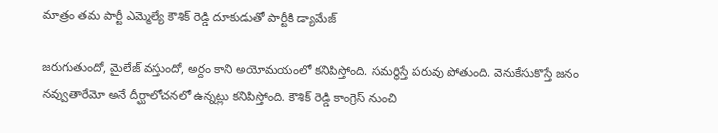మాత్రం తమ పార్టీ ఎమ్మెల్యే కౌశిక్ రెడ్డి దూకుడుతో పార్టీకి డ్యామేజ్

జరుగుతుందో, మైలేజ్ వస్తుందో, అర్దం కాని అయోమయంలో కనిపిస్తోంది. సమర్థిస్తే పరువు పోతుంది. వెనుకేసుకొస్తే జనం నవ్వుతారేమో అనే దీర్ఘాలోచనలో ఉన్నట్లు కనిపిస్తోంది. కౌశిక్ రెడ్డి కాంగ్రెస్ నుంచి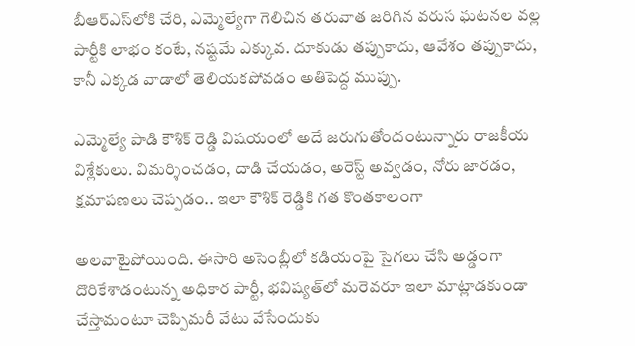బీఆర్‌ఎస్‌లోకి చేరి, ఎమ్మెల్యేగా గెలిచిన తరువాత జరిగిన వరుస ఘటనల వల్ల పార్టీకి లాభం కంటే, నష్టమే ఎక్కువ. దూకుడు తప్పుకాదు, ఆవేశం తప్పుకాదు, కానీ ఎక్కడ వాడాలో తెలియకపోవడం అతిపెద్ద ముప్పు.

ఎమ్మెల్యే పాడి కౌశిక్ రెడ్డి విషయంలో అదే జరుగుతోందంటున్నారు రాజకీయ విశ్లేకులు. విమర్శించడం, దాడి చేయడం, అరెస్ట్ అవ్వడం, నోరు జారడం, క్షమాపణలు చెప్పడం.. ఇలా కౌశిక్ రెడ్డికి గత కొంతకాలంగా

అలవాటైపోయింది. ఈసారి అసెంబ్లీలో కడియంపై సైగలు చేసి అడ్డంగా దొరికేశాడంటున్న అధికార పార్టీ, భవిష్యత్‌లో మరెవరూ ఇలా మాట్లాడకుండా చేస్తామంటూ చెప్పిమరీ వేటు వేసేందుకు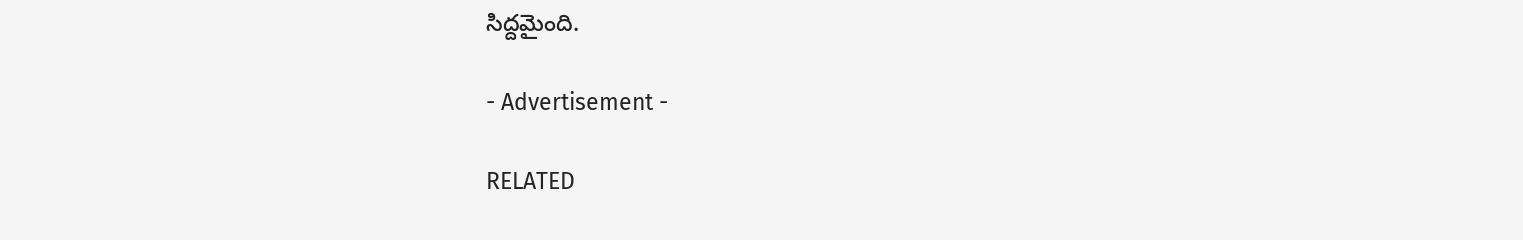సిద్దమైంది.

- Advertisement -

RELATED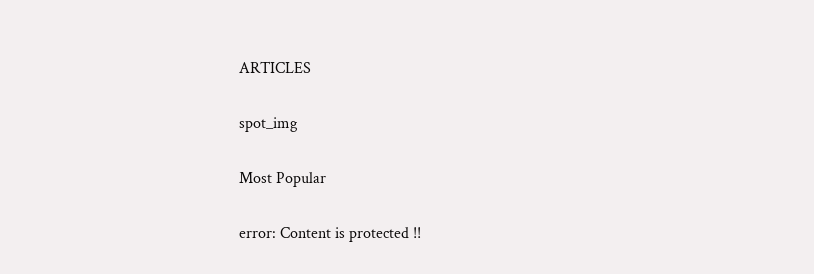ARTICLES

spot_img

Most Popular

error: Content is protected !!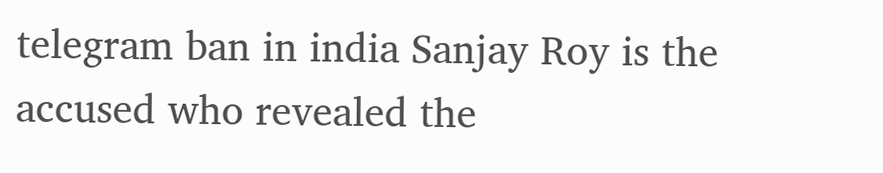telegram ban in india Sanjay Roy is the accused who revealed the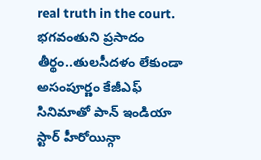real truth in the court. భగవంతుని ప్రసాదం తీర్థం..తులసీదళం లేకుండా అసంపూర్ణం కేజీఎఫ్ సినిమాతో పాన్ ఇండియా స్టార్ హీరోయిన్గా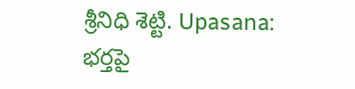శ్రీనిధి శెట్టి. Upasana: భర్తపై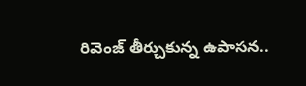రివెంజ్ తీర్చుకున్న ఉపాసన..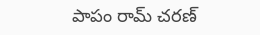పాపం రామ్ చరణ్